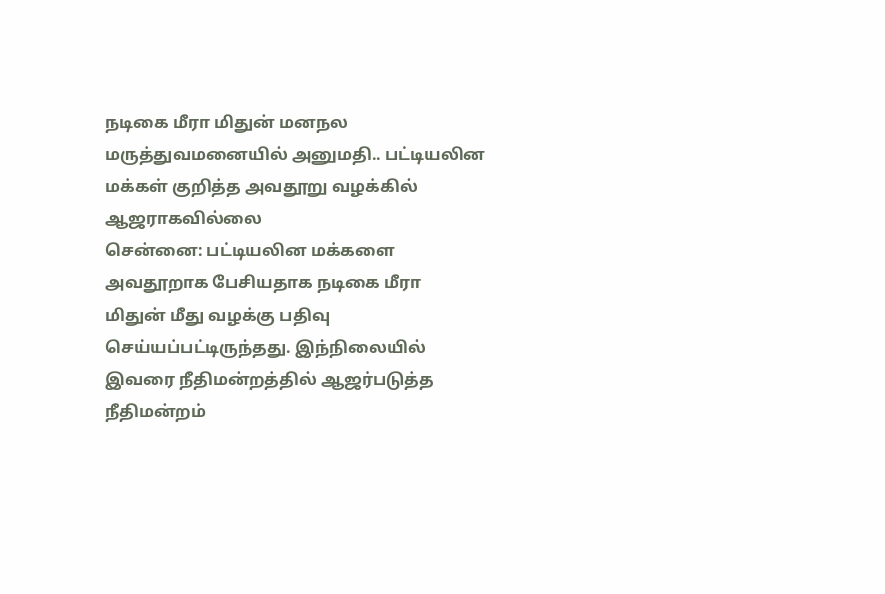நடிகை மீரா மிதுன் மனநல மருத்துவமனையில் அனுமதி.. பட்டியலின மக்கள் குறித்த அவதூறு வழக்கில் ஆஜராகவில்லை
சென்னை: பட்டியலின மக்களை அவதூறாக பேசியதாக நடிகை மீரா மிதுன் மீது வழக்கு பதிவு செய்யப்பட்டிருந்தது. இந்நிலையில் இவரை நீதிமன்றத்தில் ஆஜர்படுத்த நீதிமன்றம்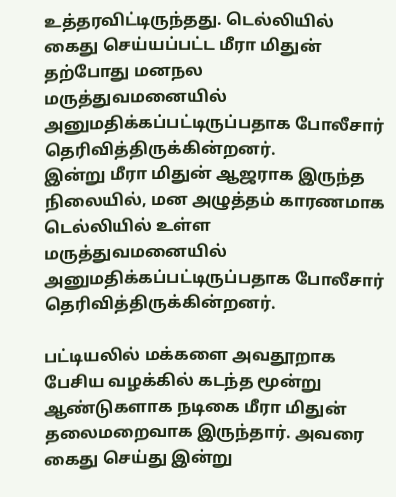உத்தரவிட்டிருந்தது. டெல்லியில் கைது செய்யப்பட்ட மீரா மிதுன் தற்போது மனநல மருத்துவமனையில் அனுமதிக்கப்பட்டிருப்பதாக போலீசார் தெரிவித்திருக்கின்றனர்.
இன்று மீரா மிதுன் ஆஜராக இருந்த நிலையில், மன அழுத்தம் காரணமாக டெல்லியில் உள்ள மருத்துவமனையில் அனுமதிக்கப்பட்டிருப்பதாக போலீசார் தெரிவித்திருக்கின்றனர்.

பட்டியலில் மக்களை அவதூறாக பேசிய வழக்கில் கடந்த மூன்று ஆண்டுகளாக நடிகை மீரா மிதுன் தலைமறைவாக இருந்தார். அவரை கைது செய்து இன்று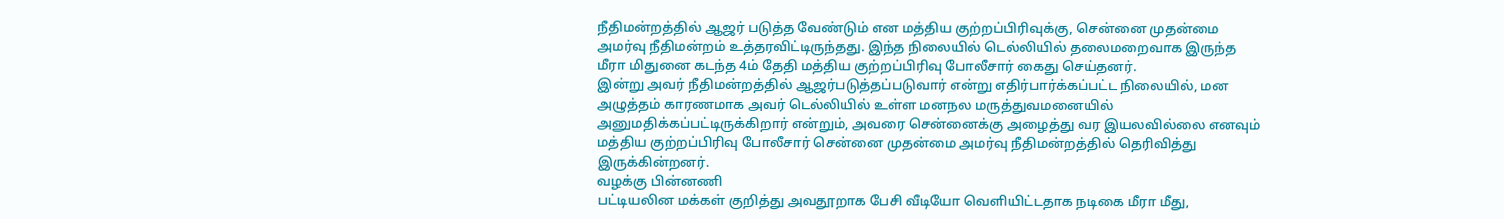நீதிமன்றத்தில் ஆஜர் படுத்த வேண்டும் என மத்திய குற்றப்பிரிவுக்கு, சென்னை முதன்மை அமர்வு நீதிமன்றம் உத்தரவிட்டிருந்தது. இந்த நிலையில் டெல்லியில் தலைமறைவாக இருந்த மீரா மிதுனை கடந்த 4ம் தேதி மத்திய குற்றப்பிரிவு போலீசார் கைது செய்தனர்.
இன்று அவர் நீதிமன்றத்தில் ஆஜர்படுத்தப்படுவார் என்று எதிர்பார்க்கப்பட்ட நிலையில், மன அழுத்தம் காரணமாக அவர் டெல்லியில் உள்ள மனநல மருத்துவமனையில் அனுமதிக்கப்பட்டிருக்கிறார் என்றும், அவரை சென்னைக்கு அழைத்து வர இயலவில்லை எனவும் மத்திய குற்றப்பிரிவு போலீசார் சென்னை முதன்மை அமர்வு நீதிமன்றத்தில் தெரிவித்து இருக்கின்றனர்.
வழக்கு பின்னணி
பட்டியலின மக்கள் குறித்து அவதூறாக பேசி வீடியோ வெளியிட்டதாக நடிகை மீரா மீது,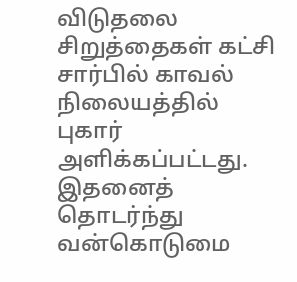விடுதலை சிறுத்தைகள் கட்சி சார்பில் காவல் நிலையத்தில் புகார் அளிக்கப்பட்டது. இதனைத் தொடர்ந்து வன்கொடுமை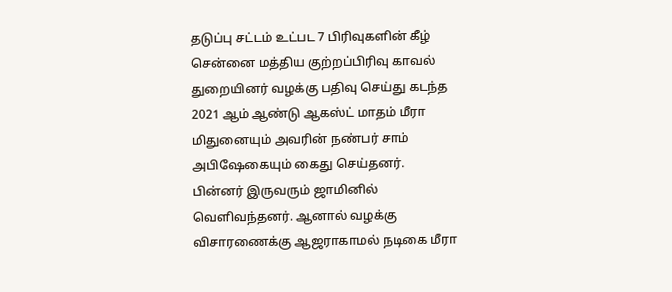தடுப்பு சட்டம் உட்பட 7 பிரிவுகளின் கீழ் சென்னை மத்திய குற்றப்பிரிவு காவல் துறையினர் வழக்கு பதிவு செய்து கடந்த 2021 ஆம் ஆண்டு ஆகஸ்ட் மாதம் மீரா மிதுனையும் அவரின் நண்பர் சாம் அபிஷேகையும் கைது செய்தனர்.
பின்னர் இருவரும் ஜாமினில் வெளிவந்தனர். ஆனால் வழக்கு விசாரணைக்கு ஆஜராகாமல் நடிகை மீரா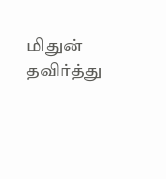மிதுன் தவிர்த்து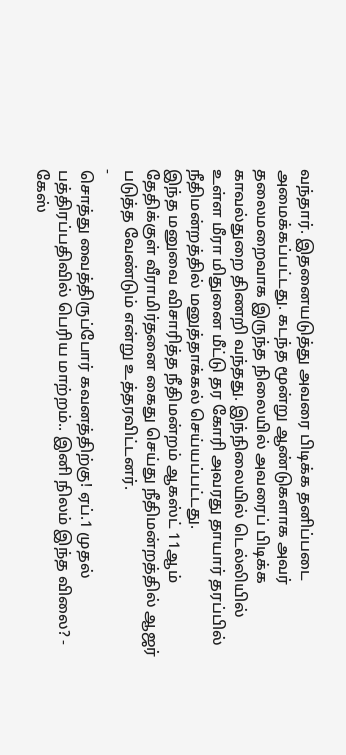வந்தார். இதனையடுத்து அவரை பிடிக்க தனிப்படை அமைக்கப்பட்டது. கடந்த மூன்று ஆண்டுகளாக அவர் தலைமறைவாக இருந்த நிலையில் அவரைப் பிடிக்க காவல்துறை திணறி வந்தது. இந்நிலையில் டெல்லியில் உள்ள மீரா மிதுனை மீட்டு தர கோரி அவரது தாயார் தரப்பில் நீதிமன்றத்தில் மனுத்தாக்கல் செய்யப்பட்டது.
இந்த மனுவை விசாரித்த நீதிமன்றம் ஆகஸ்ட் 11ஆம் தேதிக்குள் வீராமிர்தனை கைது செய்து நீதிமன்றத்தில் ஆஜர் படுத்த வேண்டும் என்று உத்தரவிட்டனர்.
-
சொத்து வைத்திருப்போர் கவனத்திற்கு! ஏப்.1 முதல் பத்திரப்பதிவில் பெரிய மாற்றம்.. இனி நிலம் இந்த விலை? -
கேஸ்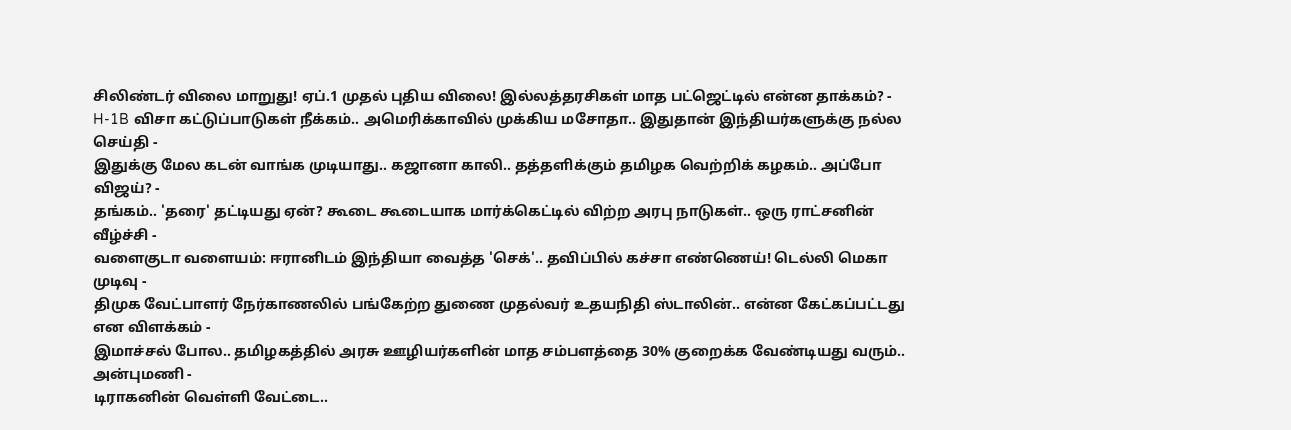சிலிண்டர் விலை மாறுது! ஏப்.1 முதல் புதிய விலை! இல்லத்தரசிகள் மாத பட்ஜெட்டில் என்ன தாக்கம்? -
H-1B விசா கட்டுப்பாடுகள் நீக்கம்.. அமெரிக்காவில் முக்கிய மசோதா.. இதுதான் இந்தியர்களுக்கு நல்ல செய்தி -
இதுக்கு மேல கடன் வாங்க முடியாது.. கஜானா காலி.. தத்தளிக்கும் தமிழக வெற்றிக் கழகம்.. அப்போ விஜய்? -
தங்கம்.. 'தரை' தட்டியது ஏன்? கூடை கூடையாக மார்க்கெட்டில் விற்ற அரபு நாடுகள்.. ஒரு ராட்சனின் வீழ்ச்சி -
வளைகுடா வளையம்: ஈரானிடம் இந்தியா வைத்த 'செக்'.. தவிப்பில் கச்சா எண்ணெய்! டெல்லி மெகா முடிவு -
திமுக வேட்பாளர் நேர்காணலில் பங்கேற்ற துணை முதல்வர் உதயநிதி ஸ்டாலின்.. என்ன கேட்கப்பட்டது என விளக்கம் -
இமாச்சல் போல.. தமிழகத்தில் அரசு ஊழியர்களின் மாத சம்பளத்தை 30% குறைக்க வேண்டியது வரும்.. அன்புமணி -
டிராகனின் வெள்ளி வேட்டை..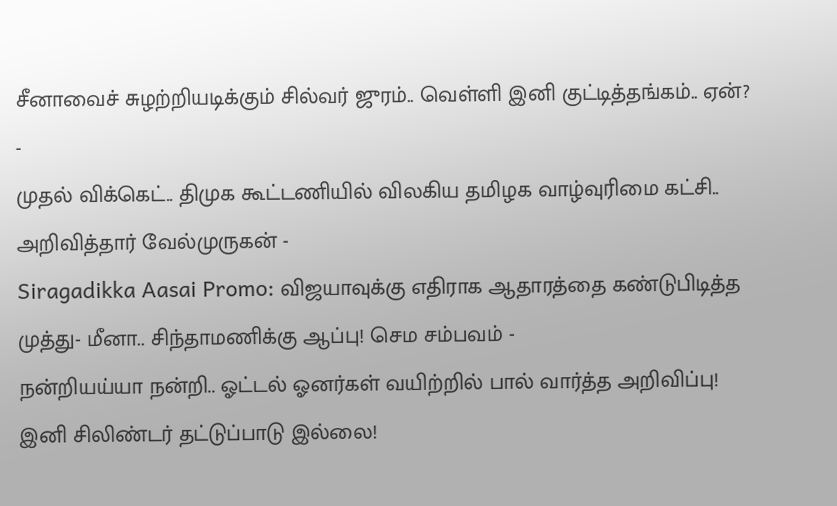சீனாவைச் சுழற்றியடிக்கும் சில்வர் ஜுரம்.. வெள்ளி இனி குட்டித்தங்கம்.. ஏன்? -
முதல் விக்கெட்.. திமுக கூட்டணியில் விலகிய தமிழக வாழ்வுரிமை கட்சி.. அறிவித்தார் வேல்முருகன் -
Siragadikka Aasai Promo: விஜயாவுக்கு எதிராக ஆதாரத்தை கண்டுபிடித்த முத்து- மீனா.. சிந்தாமணிக்கு ஆப்பு! செம சம்பவம் -
நன்றியய்யா நன்றி.. ஓட்டல் ஓனர்கள் வயிற்றில் பால் வார்த்த அறிவிப்பு! இனி சிலிண்டர் தட்டுப்பாடு இல்லை!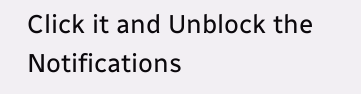Click it and Unblock the Notifications